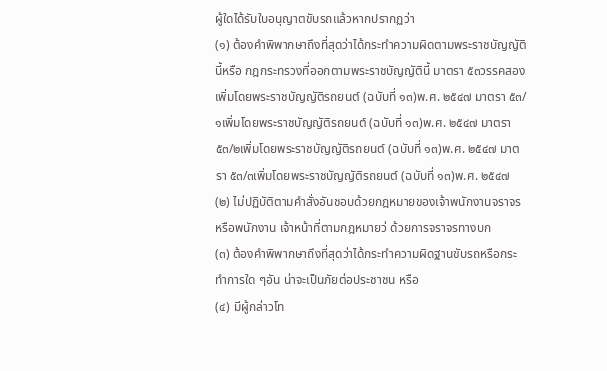ผู้ใดได้รับใบอนุญาตขับรถแล้วหากปรากฏว่า
(๑) ต้องคำพิพากษาถึงที่สุดว่าได้กระทำความผิดตามพระราชบัญญัตินี้หรือ กฎกระทรวงที่ออกตามพระราชบัญญัตินี้ มาตรา ๕๓วรรคสองเพิ่มโดยพระราชบัญญัติรถยนต์ (ฉบับที่ ๑๓)พ.ศ. ๒๕๔๗ มาตรา ๕๓/๑เพิ่มโดยพระราชบัญญัติรถยนต์ (ฉบับที่ ๑๓)พ.ศ. ๒๕๔๗ มาตรา ๕๓/๒เพิ่มโดยพระราชบัญญัติรถยนต์ (ฉบับที่ ๑๓)พ.ศ. ๒๕๔๗ มาตรา ๕๓/๓เพิ่มโดยพระราชบัญญัติรถยนต์ (ฉบับที่ ๑๓)พ.ศ. ๒๕๔๗
(๒) ไม่ปฏิบัติตามคำสั่งอันชอบด้วยกฎหมายของเจ้าพนักงานจราจร หรือพนักงาน เจ้าหน้าที่ตามกฎหมายว่ ด้วยการจราจรทางบก
(๓) ต้องคำพิพากษาถึงที่สุดว่าได้กระทำความผิดฐานขับรถหรือกระทำการใด ๆอัน น่าจะเป็นภัยต่อประชาชน หรือ
(๔) มีผู้กล่าวโท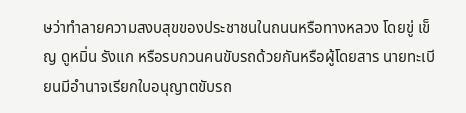ษว่าทำลายความสงบสุขของประชาชนในถนนหรือทางหลวง โดยขู่ เข็ญ ดูหมิ่น รังแก หรือรบกวนคนขับรถด้วยกันหรือผู้โดยสาร นายทะเบียนมีอำนาจเรียกใบอนุญาตขับรถ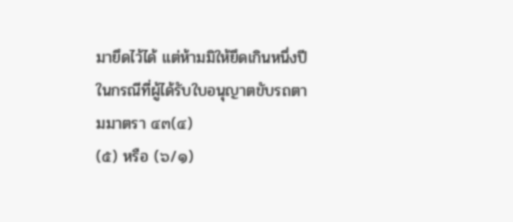มายึดไว้ได้ แต่ห้ามมิให้ยึดเกินหนึ่งปี ในกรณีที่ผู้ได้รับใบอนุญาตขับรถตามมาตรา ๔๓(๔)
(๕) หรือ (๖/๑)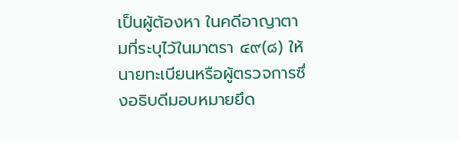เป็นผู้ต้องหา ในคดีอาญาตามที่ระบุไว้ในมาตรา ๔๙(๘) ให้นายทะเบียนหรือผู้ตรวจการซึ่งอธิบดีมอบหมายยึด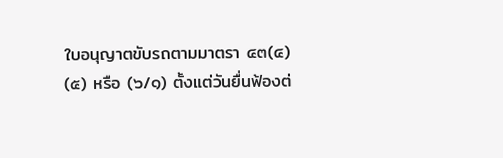ใบอนุญาตขับรถตามมาตรา ๔๓(๔)
(๕) หรือ (๖/๑) ตั้งแต่วันยื่นฟ้องต่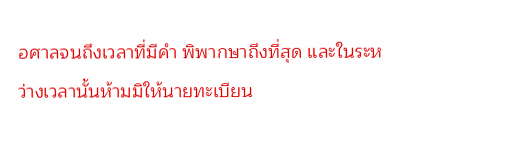อศาลจนถึงเวลาที่มีคำ พิพากษาถึงที่สุด และในระหว่างเวลานั้นห้ามมิให้นายทะเบียน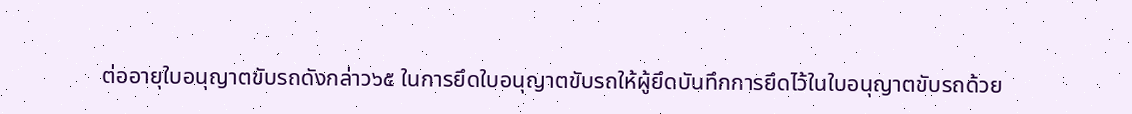ต่ออายุใบอนุญาตขับรถดังกล่าว๖๕ ในการยึดใบอนุญาตขับรถให้ผู้ยึดบันทึกการยึดไว้ในใบอนุญาตขับรถด้วย